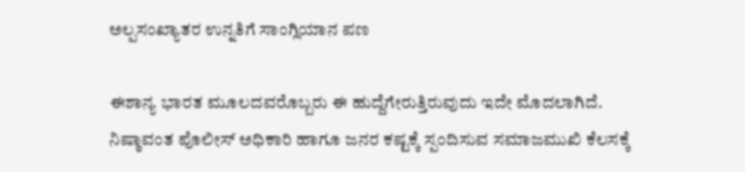ಅಲ್ಪಸಂಖ್ಯಾತರ ಉನ್ನತಿಗೆ ಸಾಂಗ್ಲಿಯಾನ ಪಣ

ಈಶಾನ್ಯ ಭಾರತ ಮೂಲದವರೊಬ್ಬರು ಈ ಹುದ್ದೆಗೇರುತ್ತಿರುವುದು ಇದೇ ಮೊದಲಾಗಿದೆ. ನಿಷ್ಠಾವಂತ ಪೊಲೀಸ್ ಅಧಿಕಾರಿ ಹಾಗೂ ಜನರ ಕಷ್ಟಕ್ಕೆ ಸ್ಪಂದಿಸುವ ಸಮಾಜಮುಖಿ ಕೆಲಸಕ್ಕೆ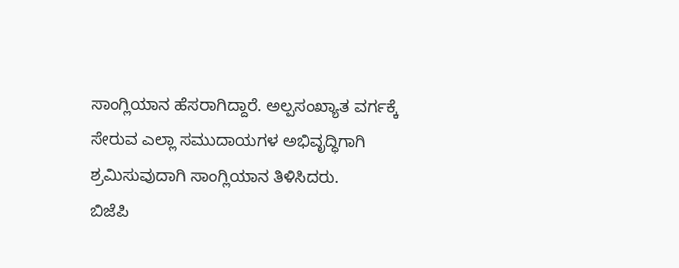ಸಾಂಗ್ಲಿಯಾನ ಹೆಸರಾಗಿದ್ದಾರೆ. ಅಲ್ಪಸಂಖ್ಯಾತ ವರ್ಗಕ್ಕೆ ಸೇರುವ ಎಲ್ಲಾ ಸಮುದಾಯಗಳ ಅಭಿವೃದ್ಧಿಗಾಗಿ ಶ್ರಮಿಸುವುದಾಗಿ ಸಾಂಗ್ಲಿಯಾನ ತಿಳಿಸಿದರು.
ಬಿಜೆಪಿ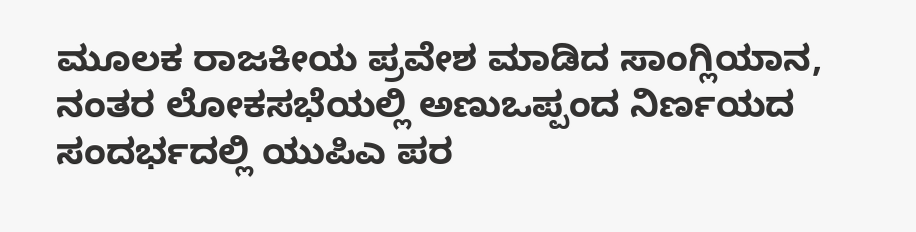ಮೂಲಕ ರಾಜಕೀಯ ಪ್ರವೇಶ ಮಾಡಿದ ಸಾಂಗ್ಲಿಯಾನ, ನಂತರ ಲೋಕಸಭೆಯಲ್ಲಿ ಅಣುಒಪ್ಪಂದ ನಿರ್ಣಯದ ಸಂದರ್ಭದಲ್ಲಿ ಯುಪಿಎ ಪರ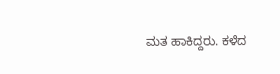ಮತ ಹಾಕಿದ್ದರು. ಕಳೆದ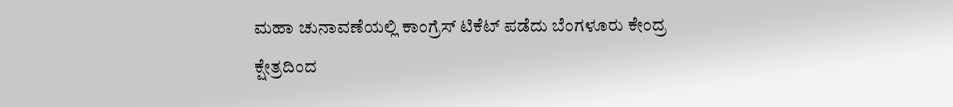ಮಹಾ ಚುನಾವಣೆಯಲ್ಲಿ ಕಾಂಗ್ರೆಸ್ ಟಿಕೆಟ್ ಪಡೆದು ಬೆಂಗಳೂರು ಕೇಂದ್ರ ಕ್ಷೇತ್ರದಿಂದ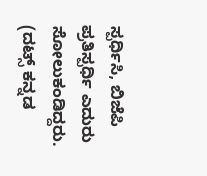ಸ್ಪರ್ಧಿಸಿ, ಬಿಜೆಪಿ ಪ್ರತಿಸ್ಪರ್ಧಿ ಎದುರು ಸೋಲುಕಂಡಿದ್ದರು.
(ದಟ್ಸ್ ಕನ್ನಡ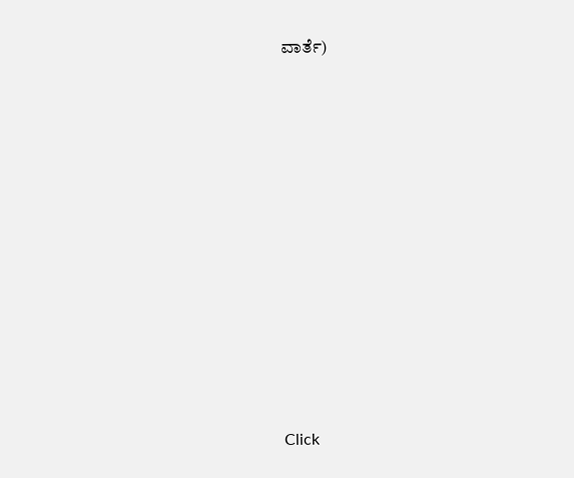ವಾರ್ತೆ)












Click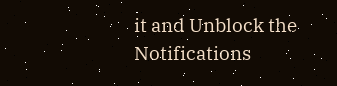it and Unblock the Notifications